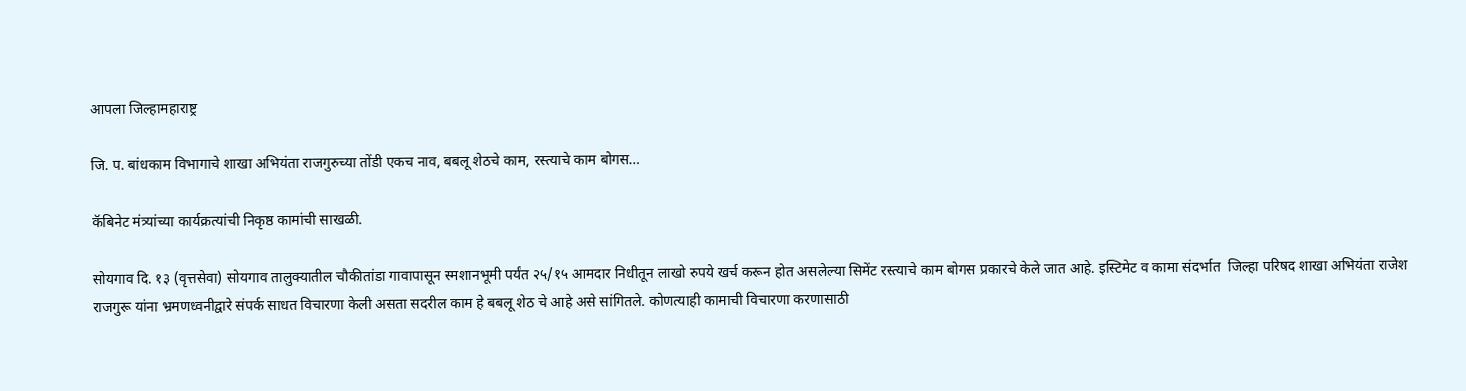आपला जिल्हामहाराष्ट्र

जि. प. बांधकाम विभागाचे शाखा अभियंता राजगुरुच्या तोंडी एकच नाव, बबलू शेठचे काम, रस्त्याचे काम बोगस…

कॅबिनेट मंत्र्यांच्या कार्यक्रत्यांची निकृष्ठ कामांची साखळी.

सोयगाव दि. १३ (वृत्तसेवा) सोयगाव तालुक्यातील चौकीतांडा गावापासून स्मशानभूमी पर्यंत २५/१५ आमदार निधीतून लाखो रुपये खर्च करून होत असलेल्या सिमेंट रस्त्याचे काम बोगस प्रकारचे केले जात आहे. इस्टिमेट व कामा संदर्भात  जिल्हा परिषद शाखा अभियंता राजेश राजगुरू यांना भ्रमणध्वनीद्वारे संपर्क साधत विचारणा केली असता सदरील काम हे बबलू शेठ चे आहे असे सांगितले. कोणत्याही कामाची विचारणा करणासाठी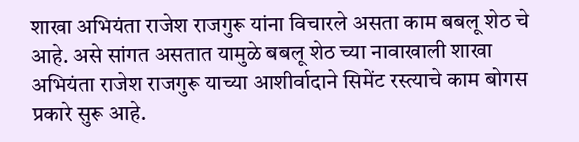शाखा अभियंता राजेश राजगुरू यांना विचारले असता काम बबलू शेठ चे आहे. असे सांगत असतात यामुळे बबलू शेठ च्या नावाखाली शाखा अभियंता राजेश राजगुरू याच्या आशीर्वादाने सिमेंट रस्त्याचे काम बोगस प्रकारे सुरू आहे.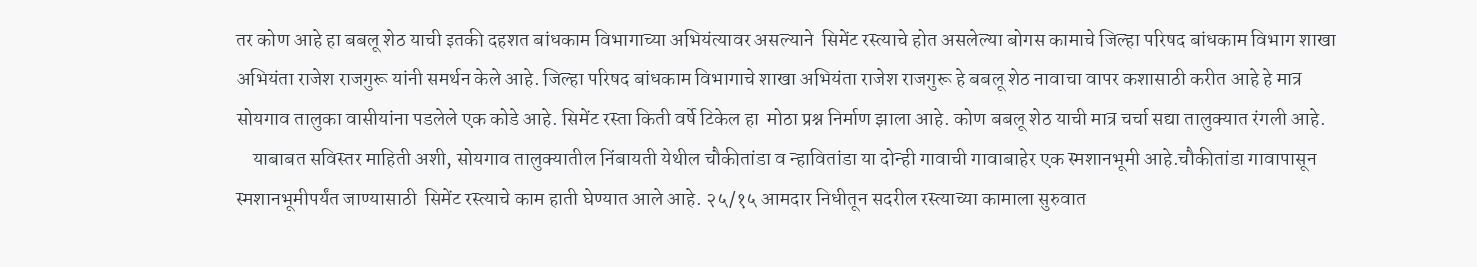तर कोण आहे हा बबलू शेठ याची इतकी दहशत बांधकाम विभागाच्या अभियंत्यावर असल्याने  सिमेंट रस्त्याचे होत असलेल्या बोगस कामाचे जिल्हा परिषद बांधकाम विभाग शाखा अभियंता राजेश राजगुरू यांनी समर्थन केले आहे. जिल्हा परिषद बांधकाम विभागाचे शाखा अभियंता राजेश राजगुरू हे बबलू शेठ नावाचा वापर कशासाठी करीत आहे हे मात्र सोयगाव तालुका वासीयांना पडलेले एक कोडे आहे. सिमेंट रस्ता किती वर्षे टिकेल हा  मोठा प्रश्न निर्माण झाला आहे. कोण बबलू शेठ याची मात्र चर्चा सद्या तालुक्यात रंगली आहे.
    याबाबत सविस्तर माहिती अशी, सोयगाव तालुक्यातील निंबायती येथील चौकीतांडा व न्हावितांडा या दोन्ही गावाची गावाबाहेर एक स्मशानभूमी आहे.चौकीतांडा गावापासून स्मशानभूमीपर्यंत जाण्यासाठी  सिमेंट रस्त्याचे काम हाती घेण्यात आले आहे. २५/१५ आमदार निधीतून सदरील रस्त्याच्या कामाला सुरुवात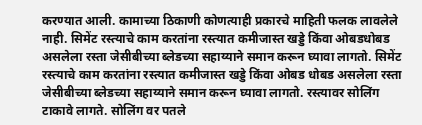करण्यात आली. कामाच्या ठिकाणी कोणत्याही प्रकारचे माहिती फलक लावलेले नाही. सिमेंट रस्त्याचे काम करतांना रस्त्यात कमीजास्त खड्डे किंवा ओबडधोबड असलेला रस्ता जेसीबीच्या ब्लेडच्या सहाय्याने समान करून घ्यावा लागतो. सिमेंट रस्त्याचे काम करतांना रस्त्यात कमीजास्त खड्डे किंवा ओबड धोबड असलेला रस्ता जेसीबीच्या ब्लेडच्या सहाय्याने समान करून घ्यावा लागतो. रस्त्यावर सोलिंग टाकावे लागते. सोलिंग वर पतले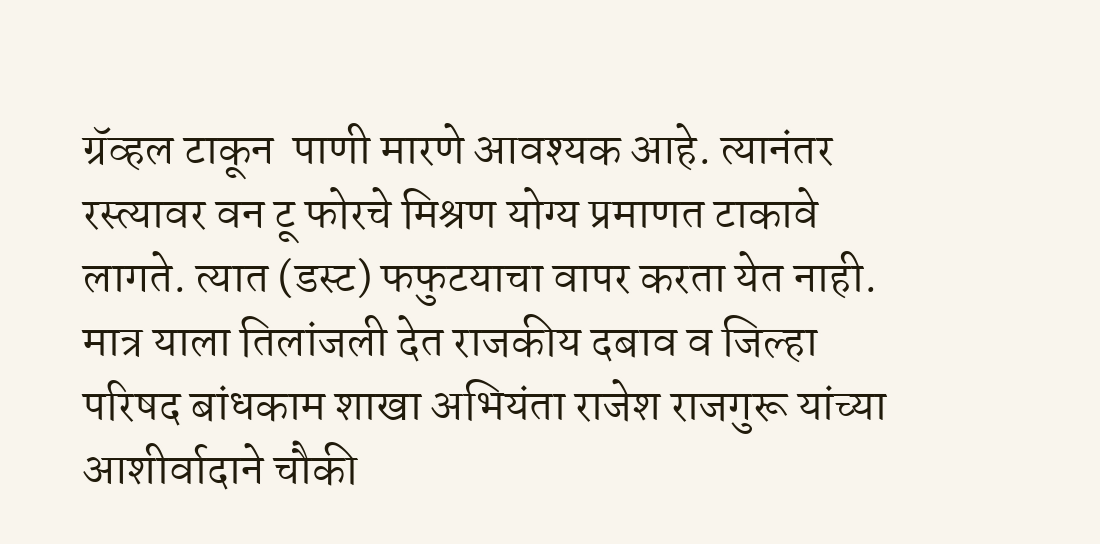ग्रॅव्हल टाकून  पाणी मारणे आवश्यक आहे. त्यानंतर रस्त्यावर वन टू फोरचे मिश्रण योग्य प्रमाणत टाकावे लागते. त्यात (डस्ट) फफुटयाचा वापर करता येत नाही. मात्र याला तिलांजली देत राजकीय दबाव व जिल्हा परिषद बांधकाम शाखा अभियंता राजेश राजगुरू यांच्या आशीर्वादाने चौकी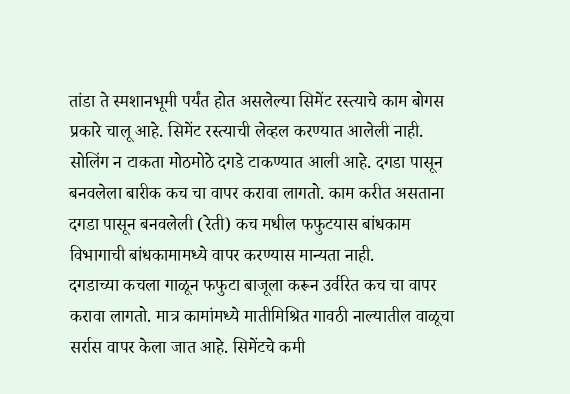तांडा ते स्मशानभूमी पर्यंत होत असलेल्या सिमेंट रस्त्याचे काम बोगस प्रकारे चालू आहे. सिमेंट रस्त्याची लेव्हल करण्यात आलेली नाही. सोलिंग न टाकता मोठमोठे दगडे टाकण्यात आली आहे. दगडा पासून बनवलेला बारीक कच चा वापर करावा लागतो. काम करीत असताना दगडा पासून बनवलेली (रेती) कच मधील फफुटयास बांधकाम विभागाची बांधकामामध्ये वापर करण्यास मान्यता नाही.
दगडाच्या कचला गाळून फफुटा बाजूला करून उर्वरित कच चा वापर  करावा लागतो. मात्र कामांमध्ये मातीमिश्रित गावठी नाल्यातील वाळूचा सर्रास वापर केला जात आहे. सिमेंटचे कमी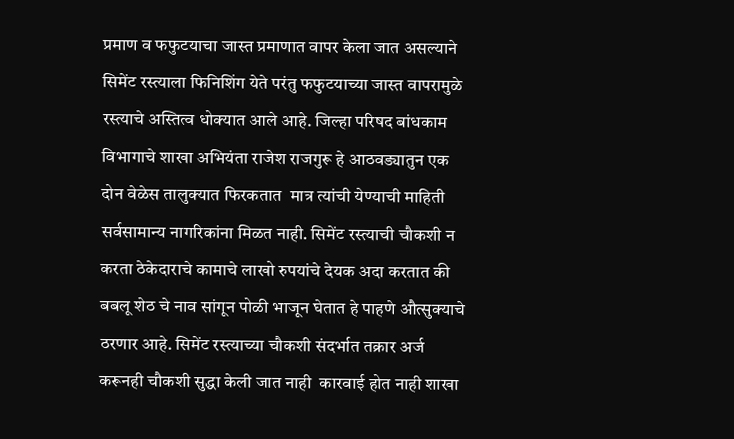प्रमाण व फफुटयाचा जास्त प्रमाणात वापर केला जात असल्याने सिमेंट रस्त्याला फिनिशिंग येते परंतु फफुटयाच्या जास्त वापरामुळे रस्त्याचे अस्तित्व धोक्यात आले आहे. जिल्हा परिषद बांधकाम विभागाचे शाखा अभियंता राजेश राजगुरू हे आठवड्यातुन एक दोन वेळेस तालुक्यात फिरकतात  मात्र त्यांची येण्याची माहिती  सर्वसामान्य नागरिकांना मिळत नाही. सिमेंट रस्त्याची चौकशी न करता ठेकेदाराचे कामाचे लाखो रुपयांचे देयक अदा करतात की बबलू शेठ चे नाव सांगून पोळी भाजून घेतात हे पाहणे औत्सुक्याचे ठरणार आहे. सिमेंट रस्त्याच्या चौकशी संदर्भात तक्रार अर्ज करूनही चौकशी सुद्धा केली जात नाही  कारवाई होत नाही शाखा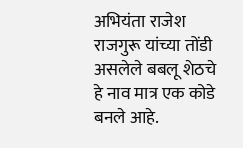अभियंता राजेश राजगुरू यांच्या तोंडी असलेले बबलू शेठचे हे नाव मात्र एक कोडे बनले आहे.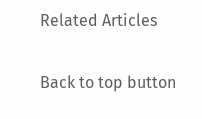Related Articles

Back to top button